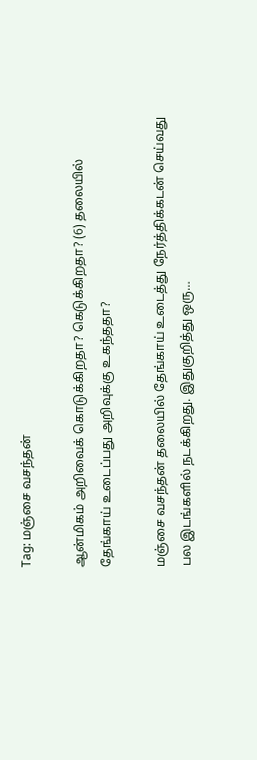Tag: மஞ்சை வசந்தன்

ஆன்மிகம் அறிவைக் கொடுக்கிறதா? கெடுக்கிறதா? (6) தலையில் தேங்காய் உடைப்பது அறிவுக்கு உகந்ததா?

மஞ்சை வசந்தன் தலையில் தேங்காய் உடைத்து நேர்த்திக்கடன் செய்வது பல இடங்களில் நடக்கிறது. இதுகுறித்து ஒரு…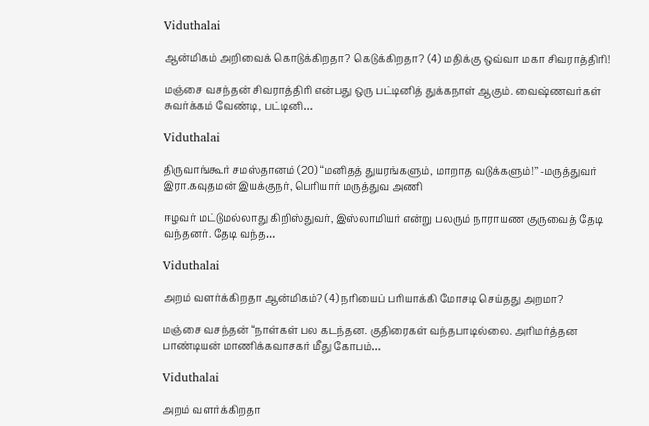Viduthalai

ஆன்மிகம் அறிவைக் கொடுக்கிறதா? கெடுக்கிறதா? (4) மதிக்கு ஒவ்வா மகா சிவராத்திரி!

மஞ்சை வசந்தன் சிவராத்திரி என்பது ஒரு பட்டினித் துக்கநாள் ஆகும். வைஷ்ணவர்கள் சுவர்க்கம் வேண்டி, பட்டினி…

Viduthalai

திருவாங்கூர் சமஸ்தானம் (20) ‘‘மனிதத் துயரங்களும், மாறாத வடுக்களும்!’’ -மருத்துவர் இரா.கவுதமன் இயக்குநர், பெரியார் மருத்துவ அணி

ஈழவர் மட்டுமல்லாது கிறிஸ்துவர், இஸ்லாமியர் என்று பலரும் நாராயண குருவைத் தேடி வந்தனர். தேடி வந்த…

Viduthalai

அறம் வளர்க்கிறதா ஆன்மிகம்? (4) நரியைப் பரியாக்கி மோசடி செய்தது அறமா?

மஞ்சை வசந்தன் “நாள்கள் பல கடந்தன. குதிரைகள் வந்தபாடில்லை. அரிமர்த்தன பாண்டியன் மாணிக்கவாசகர் மீது கோபம்…

Viduthalai

அறம் வளர்க்கிறதா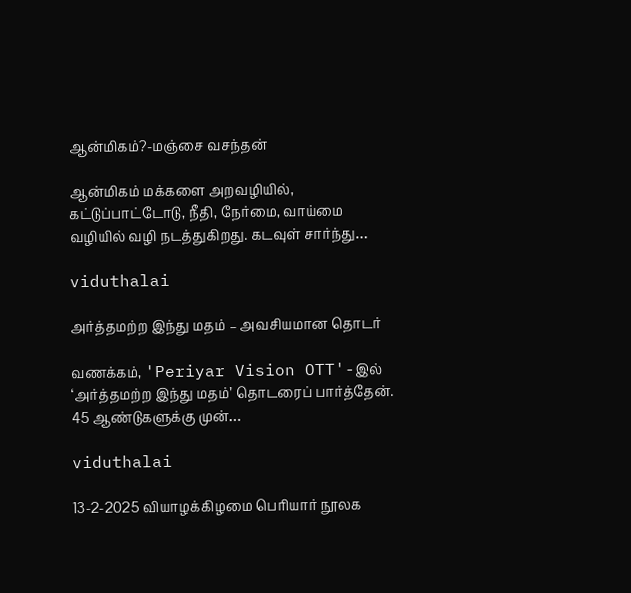ஆன்மிகம்?-மஞ்சை வசந்தன்

ஆன்மிகம் மக்களை அறவழியில், கட்டுப்பாட்டோடு, நீதி, நேர்மை, வாய்மை வழியில் வழி நடத்துகிறது. கடவுள் சார்ந்து…

viduthalai

அர்த்தமற்ற இந்து மதம் – அவசியமான தொடர்

வணக்கம், 'Periyar Vision OTT'-இல் ‘அர்த்தமற்ற இந்து மதம்’ தொடரைப் பார்த்தேன். 45 ஆண்டுகளுக்கு முன்…

viduthalai

13-2-2025 வியாழக்கிழமை பெரியார் நூலக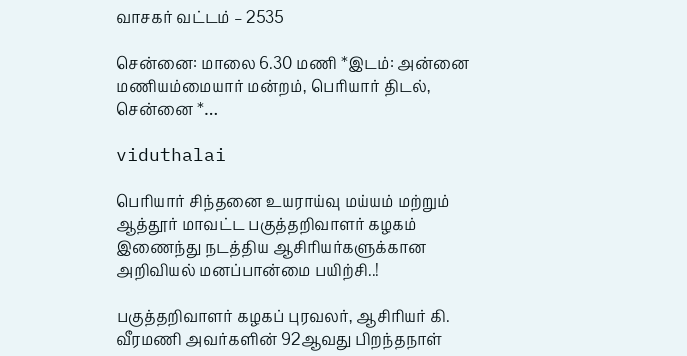வாசகர் வட்டம் – 2535

சென்னை: மாலை 6.30 மணி *இடம்: அன்னை மணியம்மையார் மன்றம், பெரியார் திடல், சென்னை *…

viduthalai

பெரியார் சிந்தனை உயராய்வு மய்யம் மற்றும் ஆத்தூர் மாவட்ட பகுத்தறிவாளர் கழகம் இணைந்து நடத்திய ஆசிரியர்களுக்கான அறிவியல் மனப்பான்மை பயிற்சி..!

பகுத்தறிவாளர் கழகப் புரவலர், ஆசிரியர் கி. வீரமணி அவர்களின் 92ஆவது பிறந்தநாள்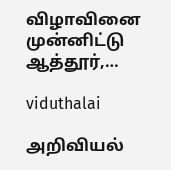விழாவினை முன்னிட்டு ஆத்தூர்,…

viduthalai

அறிவியல்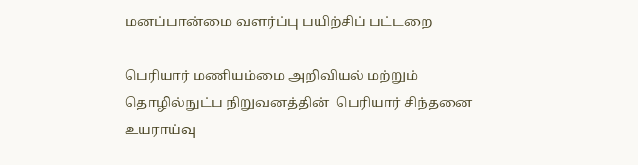மனப்பான்மை வளர்ப்பு பயிற்சிப் பட்டறை

பெரியார் மணியம்மை அறிவியல் மற்றும் தொழில்நுட்ப நிறுவனத்தின்  பெரியார் சிந்தனை உயராய்வு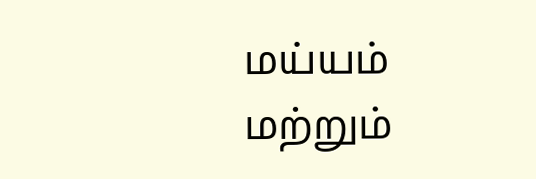மய்யம் மற்றும்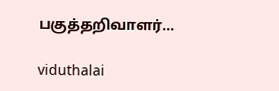பகுத்தறிவாளர்…

viduthalai